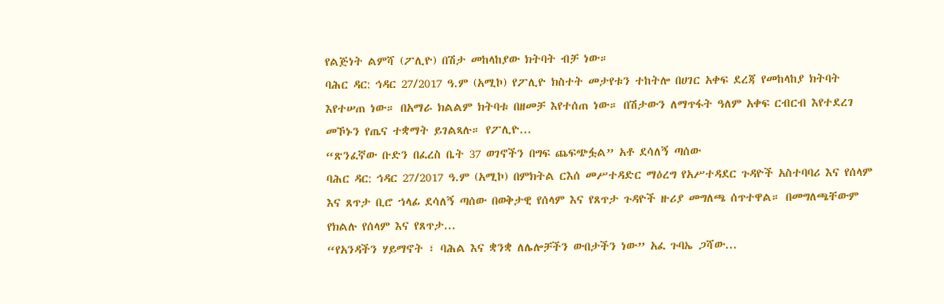የልጅነት ልምሻ (ፖሊዮ) በሽታ መከላከያው ክትባት ብቻ ነው።
ባሕር ዳር: ኅዳር 27/2017 ዓ.ም (አሚኮ) የፖሊዮ ክስተት መታየቱን ተከትሎ በሀገር አቀፍ ደረጃ የመከላከያ ክትባት እየተሠጠ ነው። በአማራ ክልልም ክትባቱ በዘመቻ እየተሰጠ ነው። በሽታውን ለማጥፋት ዓለም አቀፍ ርብርብ እየተደረገ መኾኑን የጤና ተቋማት ይገልጻሉ። የፖሊዮ...
“ጽንፈኛው ቡድን በፈረስ ቤት 37 ወገኖችን በግፍ ጨፍጭፏል” አቶ ደሳለኝ ጣሰው
ባሕር ዳር: ኅዳር 27/2017 ዓ.ም (አሚኮ) በምክትል ርእሰ መሥተዳድር ማዕረግ የአሥተዳደር ጉዳዮች አስተባባሪ እና የሰላም እና ጸጥታ ቢሮ ኀላፊ ደሳለኝ ጣሰው በወቅታዊ የሰላም እና የጸጥታ ጉዳዮች ዙሪያ መግለጫ ሰጥተዋል። በመግለጫቸውም የክልሉ የሰላም እና የጸጥታ...
“የአንዳችን ሃይማኖት ፣ ባሕል እና ቋንቋ ለሌሎቻችን ውበታችን ነው” አፈ ጉባኤ ጋሻው...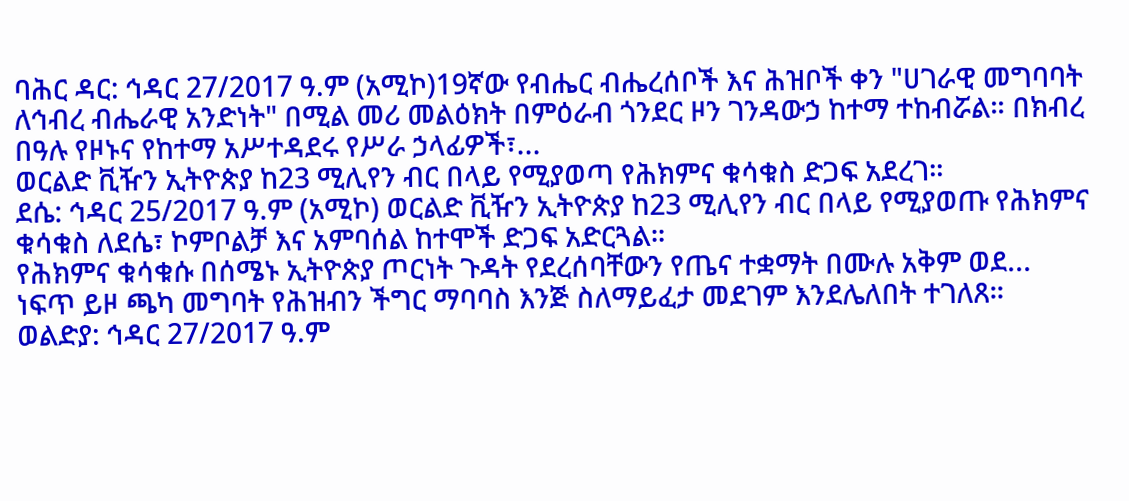ባሕር ዳር: ኅዳር 27/2017 ዓ.ም (አሚኮ)19ኛው የብሔር ብሔረሰቦች እና ሕዝቦች ቀን "ሀገራዊ መግባባት ለኅብረ ብሔራዊ አንድነት" በሚል መሪ መልዕክት በምዕራብ ጎንደር ዞን ገንዳውኃ ከተማ ተከብሯል። በክብረ በዓሉ የዞኑና የከተማ አሥተዳደሩ የሥራ ኃላፊዎች፣...
ወርልድ ቪዥን ኢትዮጵያ ከ23 ሚሊየን ብር በላይ የሚያወጣ የሕክምና ቁሳቁስ ድጋፍ አደረገ።
ደሴ: ኅዳር 25/2017 ዓ.ም (አሚኮ) ወርልድ ቪዥን ኢትዮጵያ ከ23 ሚሊየን ብር በላይ የሚያወጡ የሕክምና ቁሳቁስ ለደሴ፣ ኮምቦልቻ እና አምባሰል ከተሞች ድጋፍ አድርጓል።
የሕክምና ቁሳቁሱ በሰሜኑ ኢትዮጵያ ጦርነት ጉዳት የደረሰባቸውን የጤና ተቋማት በሙሉ አቅም ወደ...
ነፍጥ ይዞ ጫካ መግባት የሕዝብን ችግር ማባባስ እንጅ ስለማይፈታ መደገም እንደሌለበት ተገለጸ።
ወልድያ: ኅዳር 27/2017 ዓ.ም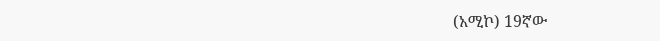(አሚኮ) 19ኛው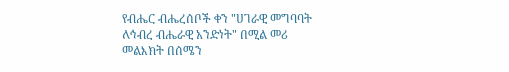የብሔር ብሔረሰቦች ቀን "ሀገራዊ መግባባት ለኅብረ ብሔራዊ አንድነት" በሚል መሪ መልእክት በሰሜን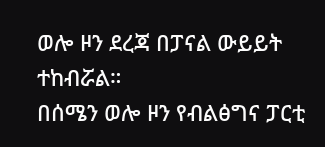ወሎ ዞን ደረጃ በፓናል ውይይት ተከብሯል።
በሰሜን ወሎ ዞን የብልፅግና ፓርቲ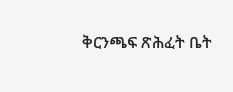ቅርንጫፍ ጽሕፈት ቤት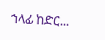ኀላፊ ከድር...